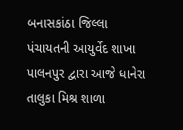બનાસકાંઠા જિલ્લા પંચાયતની આયુર્વેદ શાખા પાલનપુર દ્વારા આજે ધાનેરા તાલુકા મિશ્ર શાળા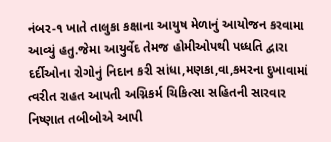નંબર-૧ ખાતે તાલુકા કક્ષાના આયુષ મેળાનું આયોજન કરવામા આવ્યું હતુ.જેમા આયુર્વેદ તેમજ હોમીઓપથી પધ્ધતિ દ્વારા દર્દીઓના રોગોનું નિદાન કરી સાંધા,મણકા,વા,કમરના દુખાવામાં ત્વરીત રાહત આપતી અગ્નિકર્મ ચિકિત્સા સહિતની સારવાર નિષ્ણાત તબીબોએ આપી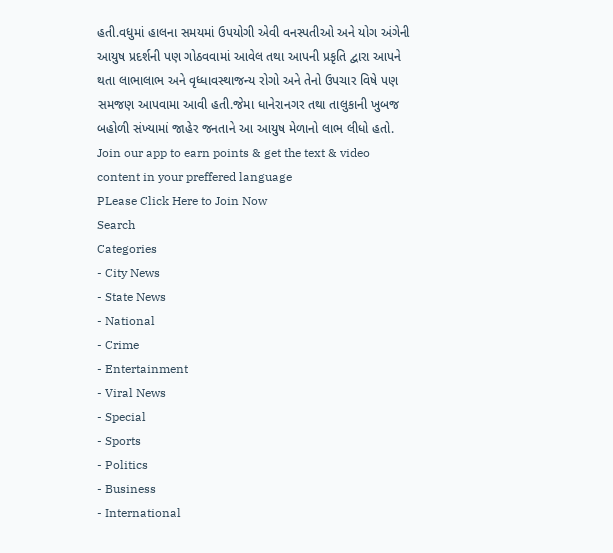હતી.વધુમાં હાલના સમયમાં ઉપયોગી એવી વનસ્પતીઓ અને યોગ અંગેની આયુષ પ્રદર્શની પણ ગોઠવવામાં આવેલ તથા આપની પ્રકૃતિ દ્વારા આપને થતા લાભાલાભ અને વૃધ્ધાવસ્થાજન્ય રોગો અને તેનો ઉપચાર વિષે પણ સમજણ આપવામા આવી હતી.જેમા ધાનેરાનગર તથા તાલુકાની ખુબજ બહોળી સંખ્યામાં જાહેર જનતાને આ આયુષ મેળાનો લાભ લીધો હતો.
Join our app to earn points & get the text & video content in your preffered language
PLease Click Here to Join Now
Search
Categories
- City News
- State News
- National
- Crime
- Entertainment
- Viral News
- Special
- Sports
- Politics
- Business
- International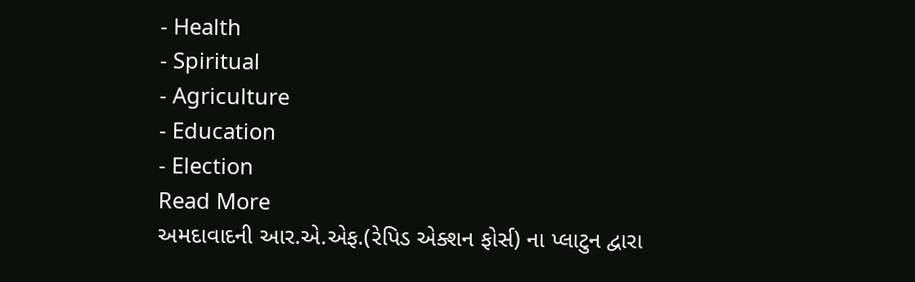- Health
- Spiritual
- Agriculture
- Education
- Election
Read More
અમદાવાદની આર.એ.એફ.(રેપિડ એક્શન ફોર્સ) ના પ્લાટુન દ્વારા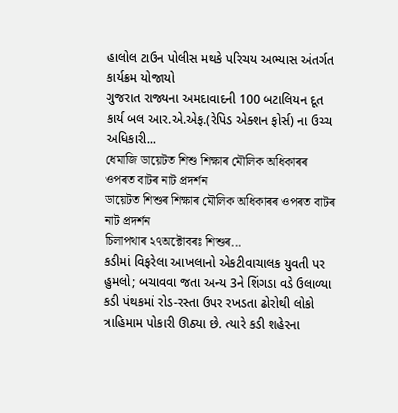હાલોલ ટાઉન પોલીસ મથકે પરિચય અભ્યાસ અંતર્ગત કાર્યક્રમ યોજાયો
ગુજરાત રાજ્યના અમદાવાદની 100 બટાલિયન દૂત કાર્ય બલ આર.એ.એફ.(રેપિડ એક્શન ફોર્સ) ના ઉચ્ચ અધિકારી...
ধেমাজি ডায়েটত শিশু শিক্ষাৰ মৌলিক অধিকাৰৰ ওপৰত বাটৰ নাট প্ৰদৰ্শন
ডায়েটত শিশুৰ শিক্ষাৰ মৌলিক অধিকাৰৰ ওপৰত বাটৰ নাট প্ৰদৰ্শন
চিলাপথাৰ ২৭অক্টোবৰঃ শিশুৰ...
કડીમાં વિફરેલા આખલાનો એકટીવાચાલક યુવતી પર હુમલો; બચાવવા જતા અન્ય 3ને શિંગડા વડે ઉલાળ્યા
કડી પંથકમાં રોડ-રસ્તા ઉપર રખડતા ઢોરોથી લોકો ત્રાહિમામ પોકારી ઊઠ્યા છે. ત્યારે કડી શહેરના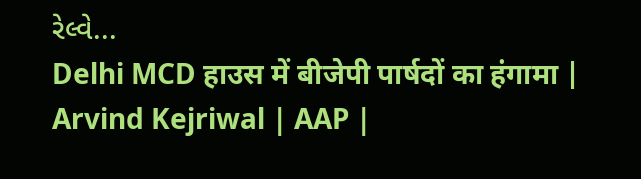રેલ્વે...
Delhi MCD हाउस में बीजेपी पार्षदों का हंगामा | Arvind Kejriwal | AAP |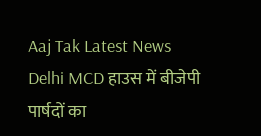Aaj Tak Latest News
Delhi MCD हाउस में बीजेपी पार्षदों का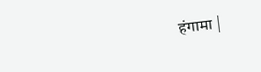हंगामा |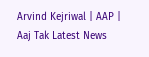Arvind Kejriwal | AAP | Aaj Tak Latest News